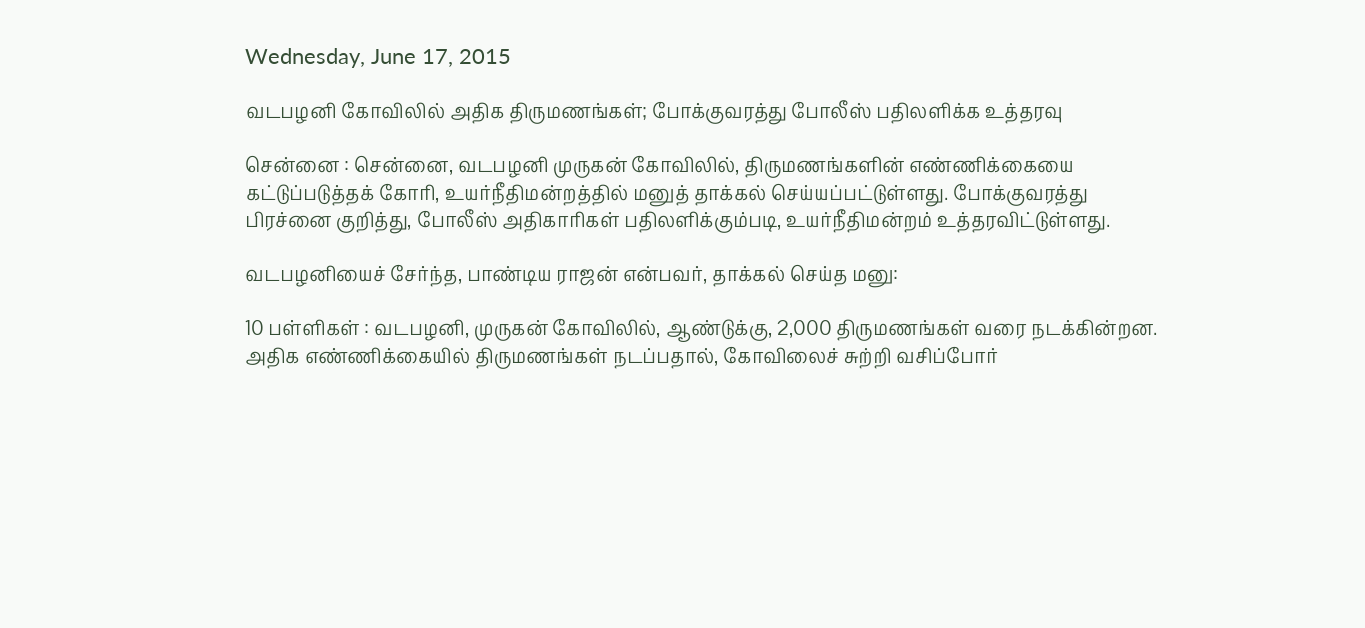Wednesday, June 17, 2015

வடபழனி கோவிலில் அதிக திருமணங்கள்; போக்குவரத்து போலீஸ் பதிலளிக்க உத்தரவு

சென்னை : சென்னை, வடபழனி முருகன் கோவிலில், திருமணங்களின் எண்ணிக்கையை கட்டுப்படுத்தக் கோரி, உயர்நீதிமன்றத்தில் மனுத் தாக்கல் செய்யப்பட்டுள்ளது. போக்குவரத்து பிரச்னை குறித்து, போலீஸ் அதிகாரிகள் பதிலளிக்கும்படி, உயர்நீதிமன்றம் உத்தரவிட்டுள்ளது.

வடபழனியைச் சேர்ந்த, பாண்டிய ராஜன் என்பவர், தாக்கல் செய்த மனு:

10 பள்ளிகள் : வடபழனி, முருகன் கோவிலில், ஆண்டுக்கு, 2,000 திருமணங்கள் வரை நடக்கின்றன. அதிக எண்ணிக்கையில் திருமணங்கள் நடப்பதால், கோவிலைச் சுற்றி வசிப்போர்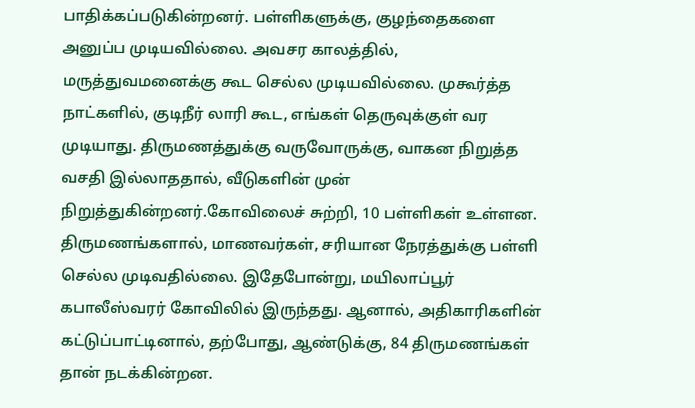பாதிக்கப்படுகின்றனர். பள்ளிகளுக்கு, குழந்தைகளை அனுப்ப முடியவில்லை. அவசர காலத்தில், மருத்துவமனைக்கு கூட செல்ல முடியவில்லை. முகூர்த்த நாட்களில், குடிநீர் லாரி கூட, எங்கள் தெருவுக்குள் வர முடியாது. திருமணத்துக்கு வருவோருக்கு, வாகன நிறுத்த வசதி இல்லாததால், வீடுகளின் முன் நிறுத்துகின்றனர்.கோவிலைச் சுற்றி, 10 பள்ளிகள் உள்ளன. திருமணங்களால், மாணவர்கள், சரியான நேரத்துக்கு பள்ளி செல்ல முடிவதில்லை. இதேபோன்று, மயிலாப்பூர் கபாலீஸ்வரர் கோவிலில் இருந்தது. ஆனால், அதிகாரிகளின் கட்டுப்பாட்டினால், தற்போது, ஆண்டுக்கு, 84 திருமணங்கள் தான் நடக்கின்றன.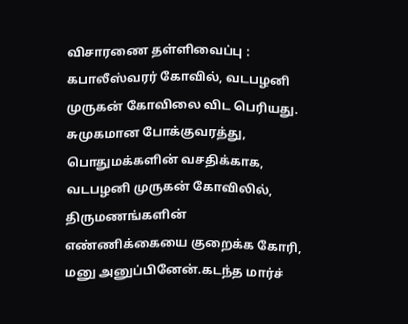விசாரணை தள்ளிவைப்பு : கபாலீஸ்வரர் கோவில், வடபழனி முருகன் கோவிலை விட பெரியது. சுமுகமான போக்குவரத்து, பொதுமக்களின் வசதிக்காக, வடபழனி முருகன் கோவிலில், திருமணங்களின் எண்ணிக்கையை குறைக்க கோரி, மனு அனுப்பினேன்.கடந்த மார்ச்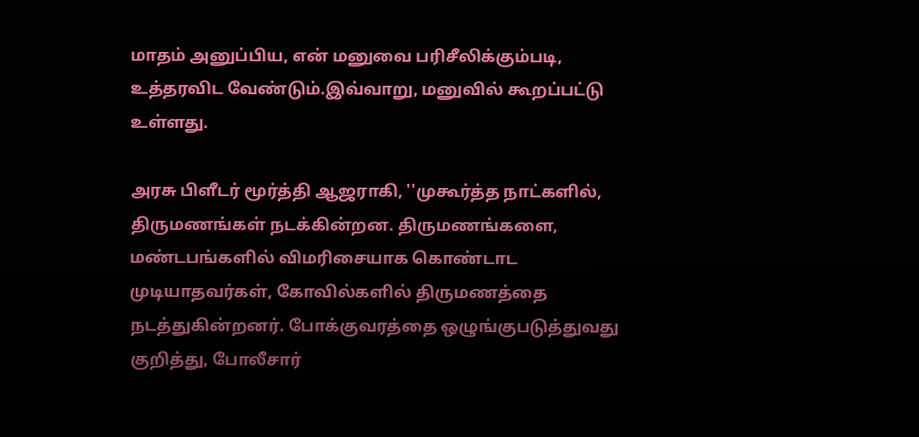மாதம் அனுப்பிய, என் மனுவை பரிசீலிக்கும்படி, உத்தரவிட வேண்டும்.இவ்வாறு, மனுவில் கூறப்பட்டு உள்ளது.

அரசு பிளீடர் மூர்த்தி ஆஜராகி, ''முகூர்த்த நாட்களில், திருமணங்கள் நடக்கின்றன. திருமணங்களை, மண்டபங்களில் விமரிசையாக கொண்டாட முடியாதவர்கள், கோவில்களில் திருமணத்தை நடத்துகின்றனர். போக்குவரத்தை ஒழுங்குபடுத்துவது குறித்து, போலீசார்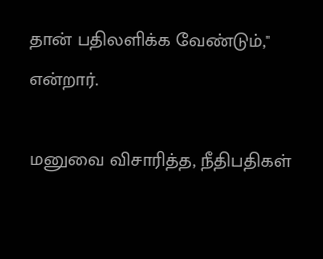தான் பதிலளிக்க வேண்டும்,'' என்றார்.

மனுவை விசாரித்த, நீதிபதிகள்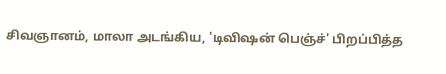சிவஞானம், மாலா அடங்கிய, 'டிவிஷன் பெஞ்ச்' பிறப்பித்த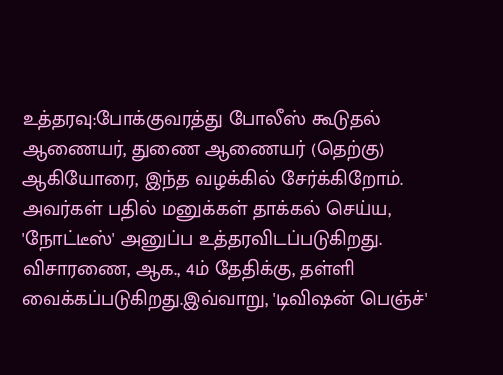உத்தரவு:போக்குவரத்து போலீஸ் கூடுதல் ஆணையர், துணை ஆணையர் (தெற்கு) ஆகியோரை, இந்த வழக்கில் சேர்க்கிறோம். அவர்கள் பதில் மனுக்கள் தாக்கல் செய்ய, 'நோட்டீஸ்' அனுப்ப உத்தரவிடப்படுகிறது. விசாரணை, ஆக., 4ம் தேதிக்கு, தள்ளி வைக்கப்படுகிறது.இவ்வாறு, 'டிவிஷன் பெஞ்ச்'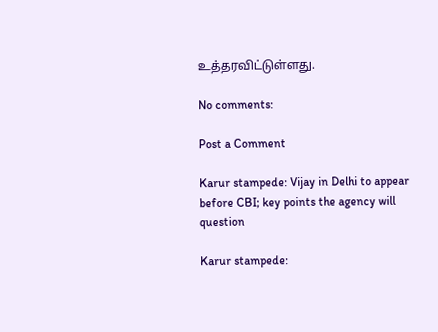உத்தரவிட்டுள்ளது.

No comments:

Post a Comment

Karur stampede: Vijay in Delhi to appear before CBI; key points the agency will question

Karur stampede: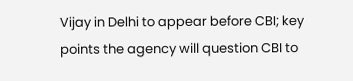Vijay in Delhi to appear before CBI; key points the agency will question CBI to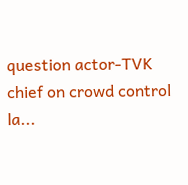question actor-TVK chief on crowd control la...